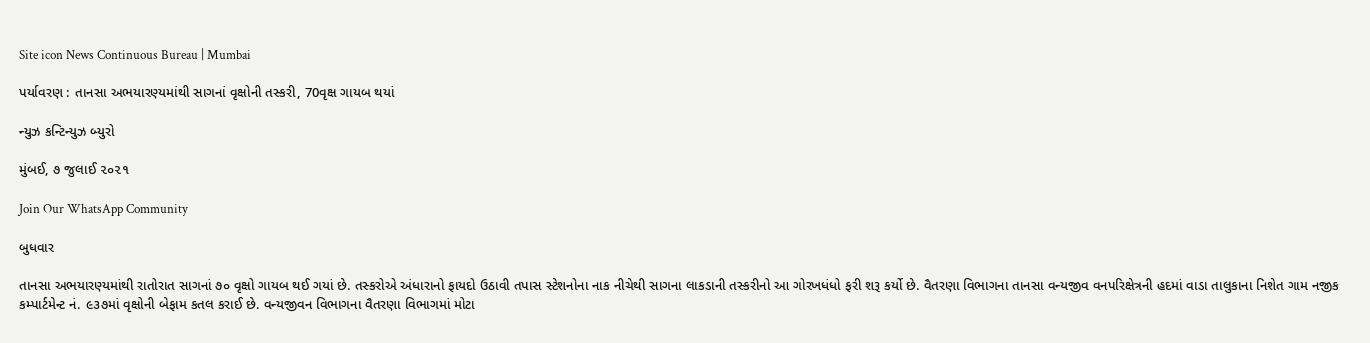Site icon News Continuous Bureau | Mumbai

પર્યાવરણ : તાનસા અભયારણ્યમાંથી સાગનાં વૃક્ષોની તસ્કરી, 70વૃક્ષ ગાયબ થયાં

ન્યુઝ કન્ટિન્યુઝ બ્યુરો

મુંબઈ, ૭ જુલાઈ ૨૦૨૧

Join Our WhatsApp Community

બુધવાર

તાનસા અભયારણ્યમાંથી રાતોરાત સાગનાં ૭૦ વૃક્ષો ગાયબ થઈ ગયાં છે. તસ્કરોએ અંધારાનો ફાયદો ઉઠાવી તપાસ સ્ટેશનોના નાક નીચેથી સાગના લાકડાની તસ્કરીનો આ ગોરખધંધો ફરી શરૂ કર્યો છે. વૈતરણા વિભાગના તાનસા વન્યજીવ વનપરિક્ષેત્રની હદમાં વાડા તાલુકાના નિશેત ગામ નજીક કમ્પાર્ટમેન્ટ નં. ૯૩૭માં વૃક્ષોની બેફામ કતલ કરાઈ છે. વન્યજીવન વિભાગના વૈતરણા વિભાગમાં મોટા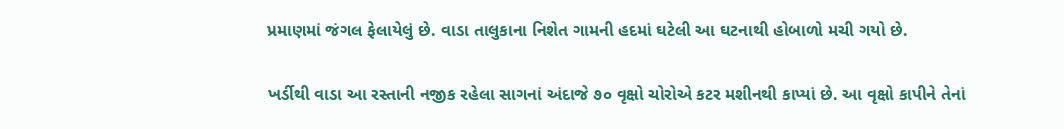પ્રમાણમાં જંગલ ફેલાયેલું છે. વાડા તાલુકાના નિશેત ગામની હદમાં ઘટેલી આ ઘટનાથી હોબાળો મચી ગયો છે.

ખર્ડીથી વાડા આ રસ્તાની નજીક રહેલા સાગનાં અંદાજે ૭૦ વૃક્ષો ચોરોએ કટર મશીનથી કાપ્યાં છે. આ વૃક્ષો કાપીને તેનાં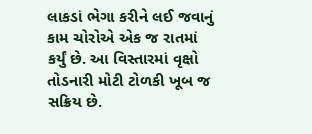લાકડાં ભેગા કરીને લઈ જવાનું કામ ચોરોએ એક જ રાતમાં કર્યું છે. આ વિસ્તારમાં વૃક્ષો તોડનારી મોટી ટોળકી ખૂબ જ સક્રિય છે.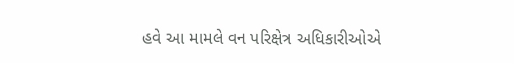હવે આ મામલે વન પરિક્ષેત્ર અધિકારીઓએ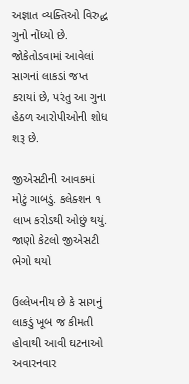અજ્ઞાત વ્યક્તિઓ વિરુદ્ધ ગુનો નોંધ્યો છે. જોકેતોડવામાં આવેલાં સાગનાં લાકડાં જપ્ત કરાયાં છે, પરંતુ આ ગુના હેઠળ આરોપીઓની શોધ શરૂ છે.

જીએસટીની આવકમાં મોટું ગાબડું. કલેક્શન ૧ લાખ કરોડથી ઓછું થયું. જાણો કેટલો જીએસટી ભેગો થયો

ઉલ્લેખનીય છે કે સાગનું લાકડું ખૂબ જ કીમતી હોવાથી આવી ઘટનાઓ અવારનવાર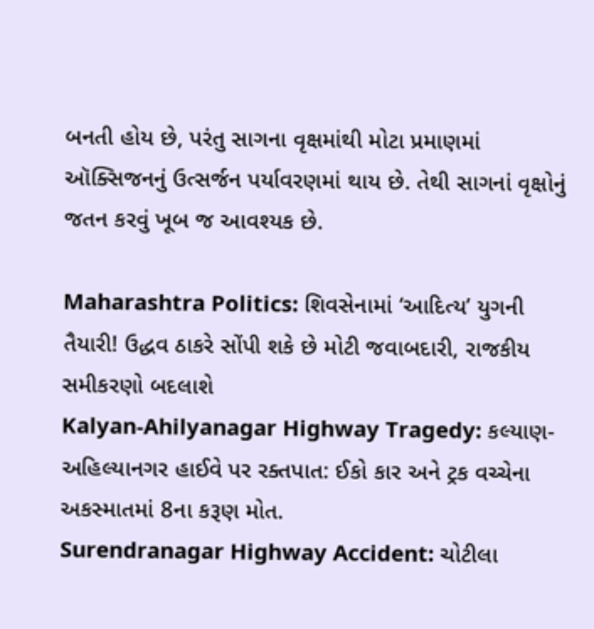બનતી હોય છે, પરંતુ સાગના વૃક્ષમાંથી મોટા પ્રમાણમાં ઑક્સિજનનું ઉત્સર્જન પર્યાવરણમાં થાય છે. તેથી સાગનાં વૃક્ષોનું જતન કરવું ખૂબ જ આવશ્યક છે.

Maharashtra Politics: શિવસેનામાં ‘આદિત્ય’ યુગની તૈયારી! ઉદ્ધવ ઠાકરે સોંપી શકે છે મોટી જવાબદારી, રાજકીય સમીકરણો બદલાશે
Kalyan-Ahilyanagar Highway Tragedy: કલ્યાણ-અહિલ્યાનગર હાઈવે પર રક્તપાત: ઈકો કાર અને ટ્રક વચ્ચેના અકસ્માતમાં 8ના કરૂણ મોત.
Surendranagar Highway Accident: ચોટીલા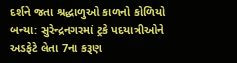દર્શને જતા શ્રદ્ધાળુઓ કાળનો કોળિયો બન્યા: સુરેન્દ્રનગરમાં ટ્રકે પદયાત્રીઓને અડફેટે લેતા 7ના કરૂણ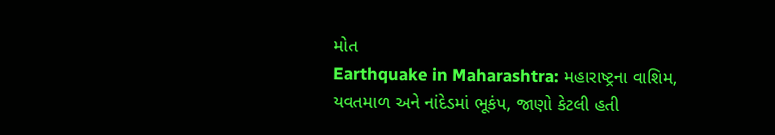મોત
Earthquake in Maharashtra: મહારાષ્ટ્રના વાશિમ, યવતમાળ અને નાંદેડમાં ભૂકંપ, જાણો કેટલી હતી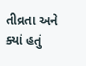તીવ્રતા અને ક્યાં હતું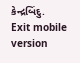કેન્દ્રબિંદુ.
Exit mobile version